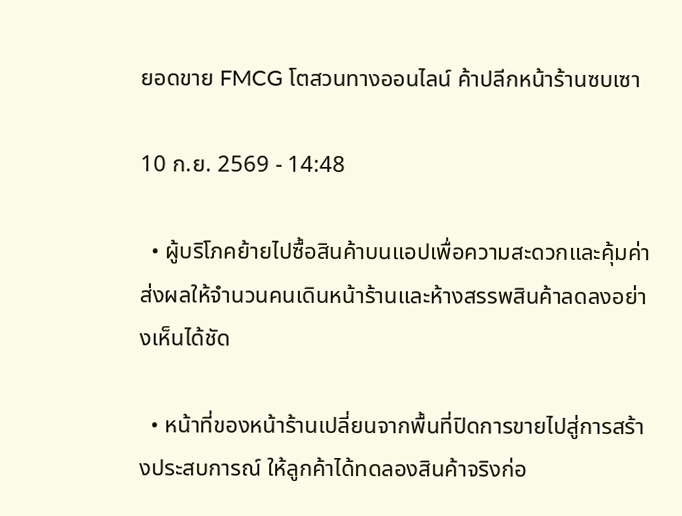ยอดขาย FMCG โตสวนทางออนไลน์ ค้าปลีกหน้าร้านซบเซา

10 ก.ย. 2569 - 14:48

  • ผู้บริโภคย้ายไปซื้อสินค้าบนแอปเพื่อความสะดวกและคุ้มค่า ส่งผลให้จำนวนคนเดินหน้าร้านและห้างสรรพสินค้าลดลงอย่างเห็นได้ชัด

  • หน้าที่ของหน้าร้านเปลี่ยนจากพื้นที่ปิดการขายไปสู่การสร้างประสบการณ์ ให้ลูกค้าได้ทดลองสินค้าจริงก่อ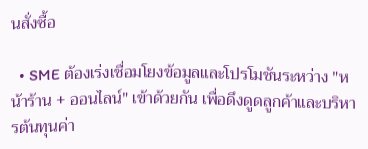นสั่งซื้อ

  • SME ต้องเร่งเชื่อมโยงข้อมูลและโปรโมชันระหว่าง "หน้าร้าน + ออนไลน์" เข้าด้วยกัน เพื่อดึงดูดลูกค้าและบริหารต้นทุนค่า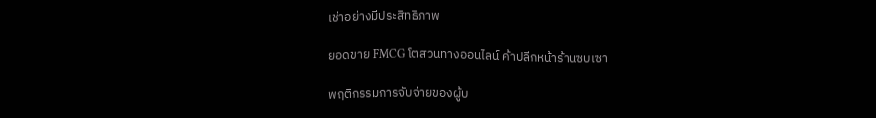เช่าอย่างมีประสิทธิภาพ

ยอดขาย FMCG โตสวนทางออนไลน์ ค้าปลีกหน้าร้านซบเซา

พฤติกรรมการจับจ่ายของผู้บ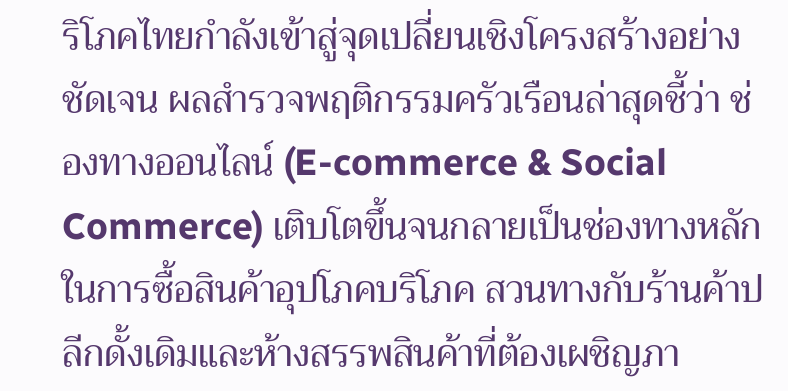ริโภคไทยกำลังเข้าสู่จุดเปลี่ยนเชิงโครงสร้างอย่างชัดเจน ผลสำรวจพฤติกรรมครัวเรือนล่าสุดชี้ว่า ช่องทางออนไลน์ (E-commerce & Social Commerce) เติบโตขึ้นจนกลายเป็นช่องทางหลักในการซื้อสินค้าอุปโภคบริโภค สวนทางกับร้านค้าปลีกดั้งเดิมและห้างสรรพสินค้าที่ต้องเผชิญภา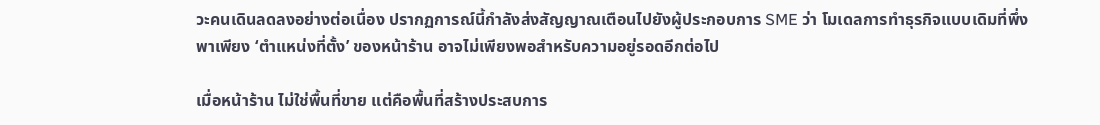วะคนเดินลดลงอย่างต่อเนื่อง ปรากฏการณ์นี้กำลังส่งสัญญาณเตือนไปยังผู้ประกอบการ SME ว่า โมเดลการทำธุรกิจแบบเดิมที่พึ่งพาเพียง ‘ตำแหน่งที่ตั้ง’ ของหน้าร้าน อาจไม่เพียงพอสำหรับความอยู่รอดอีกต่อไป

เมื่อหน้าร้าน ไม่ใช่พื้นที่ขาย แต่คือพื้นที่สร้างประสบการ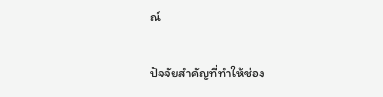ณ์

ปัจจัยสำคัญที่ทำให้ช่อง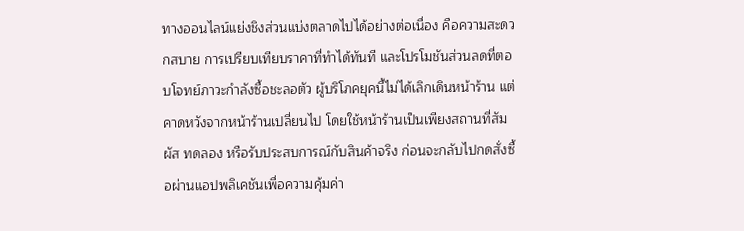ทางออนไลน์แย่งชิงส่วนแบ่งตลาดไปได้อย่างต่อเนื่อง คือความสะดวกสบาย การเปรียบเทียบราคาที่ทำได้ทันที และโปรโมชันส่วนลดที่ตอบโจทย์ภาวะกำลังซื้อชะลอตัว ผู้บริโภคยุคนี้ไม่ได้เลิกเดินหน้าร้าน แต่คาดหวังจากหน้าร้านเปลี่ยนไป โดยใช้หน้าร้านเป็นเพียงสถานที่สัมผัส ทดลอง หรือรับประสบการณ์กับสินค้าจริง ก่อนจะกลับไปกดสั่งซื้อผ่านแอปพลิเคชันเพื่อความคุ้มค่า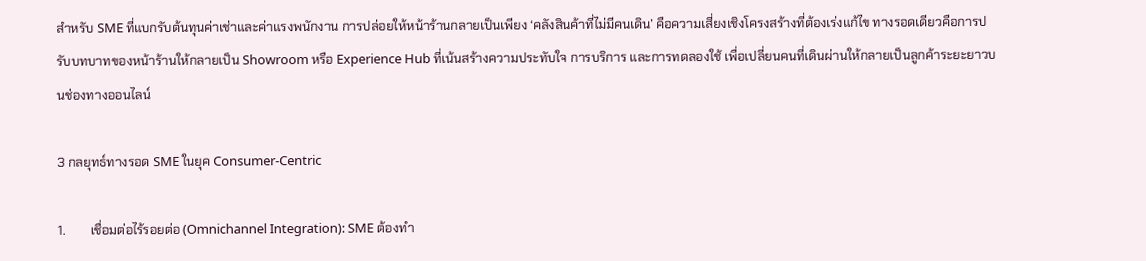สำหรับ SME ที่แบกรับต้นทุนค่าเช่าและค่าแรงพนักงาน การปล่อยให้หน้าร้านกลายเป็นเพียง ‘คลังสินค้าที่ไม่มีคนเดิน’ คือความเสี่ยงเชิงโครงสร้างที่ต้องเร่งแก้ไข ทางรอดเดียวคือการปรับบทบาทของหน้าร้านให้กลายเป็น Showroom หรือ Experience Hub ที่เน้นสร้างความประทับใจ การบริการ และการทดลองใช้ เพื่อเปลี่ยนคนที่เดินผ่านให้กลายเป็นลูกค้าระยะยาวบนช่องทางออนไลน์

3 กลยุทธ์ทางรอด SME ในยุค Consumer-Centric

1.        เชื่อมต่อไร้รอยต่อ (Omnichannel Integration): SME ต้องทำ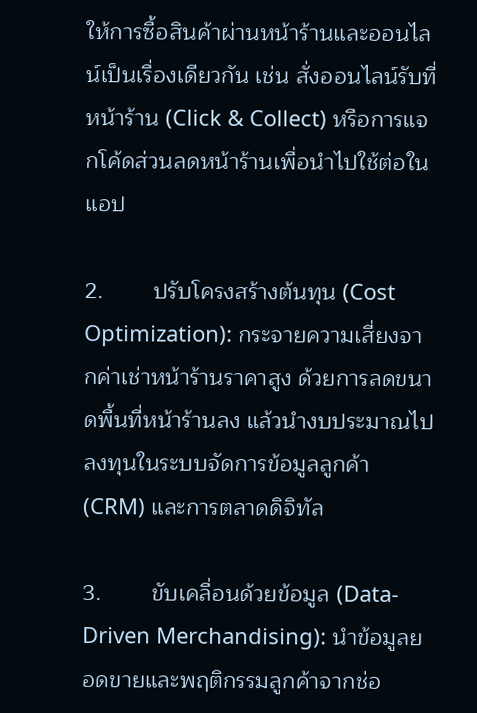ให้การซื้อสินค้าผ่านหน้าร้านและออนไลน์เป็นเรื่องเดียวกัน เช่น สั่งออนไลน์รับที่หน้าร้าน (Click & Collect) หรือการแจกโค้ดส่วนลดหน้าร้านเพื่อนำไปใช้ต่อในแอป

2.        ปรับโครงสร้างต้นทุน (Cost Optimization): กระจายความเสี่ยงจากค่าเช่าหน้าร้านราคาสูง ด้วยการลดขนาดพื้นที่หน้าร้านลง แล้วนำงบประมาณไปลงทุนในระบบจัดการข้อมูลลูกค้า (CRM) และการตลาดดิจิทัล

3.        ขับเคลื่อนด้วยข้อมูล (Data-Driven Merchandising): นำข้อมูลยอดขายและพฤติกรรมลูกค้าจากช่อ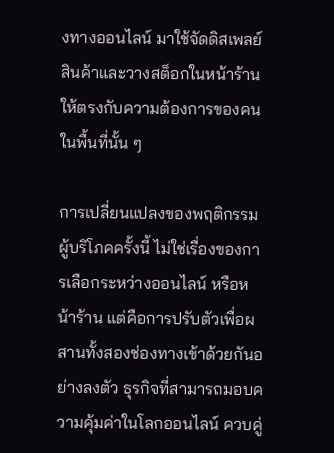งทางออนไลน์ มาใช้จัดดิสเพลย์สินค้าและวางสต็อกในหน้าร้านให้ตรงกับความต้องการของคนในพื้นที่นั้น ๆ

การเปลี่ยนแปลงของพฤติกรรมผู้บริโภคครั้งนี้ ไม่ใช่เรื่องของการเลือกระหว่างออนไลน์ หรือหน้าร้าน แต่คือการปรับตัวเพื่อผสานทั้งสองช่องทางเข้าด้วยกันอย่างลงตัว ธุรกิจที่สามารถมอบความคุ้มค่าในโลกออนไลน์ ควบคู่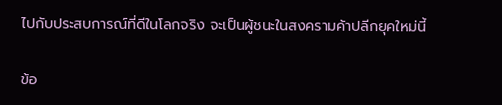ไปกับประสบการณ์ที่ดีในโลกจริง จะเป็นผู้ชนะในสงครามค้าปลีกยุคใหม่นี้

ข้อ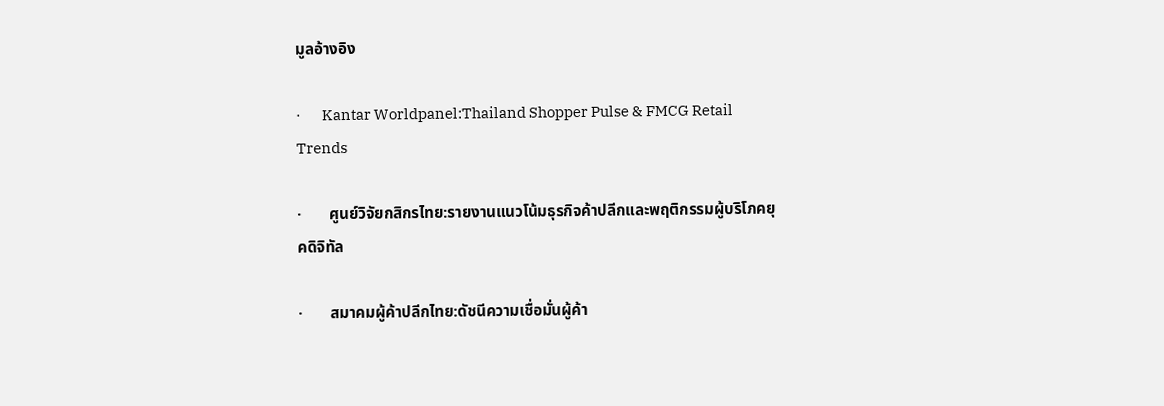มูลอ้างอิง

·       Kantar Worldpanel:Thailand Shopper Pulse & FMCG Retail Trends

·       ศูนย์วิจัยกสิกรไทย:รายงานแนวโน้มธุรกิจค้าปลีกและพฤติกรรมผู้บริโภคยุคดิจิทัล

·       สมาคมผู้ค้าปลีกไทย:ดัชนีความเชื่อมั่นผู้ค้า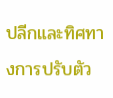ปลีกและทิศทางการปรับตัว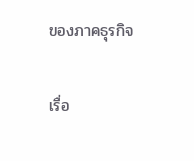ของภาคธุรกิจ

เรื่อ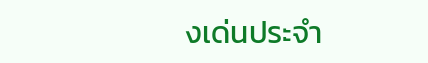งเด่นประจำ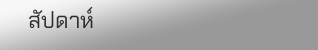สัปดาห์